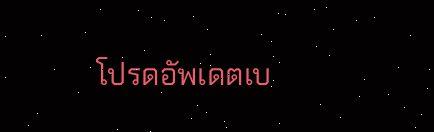โปรดอัพเดตเบ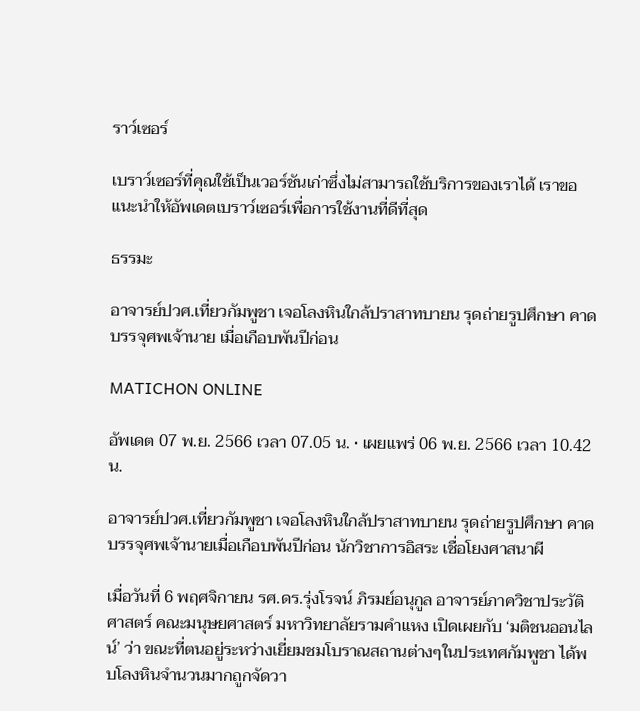ราว์เซอร์

เบราว์เซอร์ที่คุณใช้เป็นเวอร์ชันเก่าซึ่งไม่สามารถใช้บริการของเราได้ เราขอแนะนำให้อัพเดตเบราว์เซอร์เพื่อการใช้งานที่ดีที่สุด

ธรรมะ

อาจารย์ปวศ.เที่ยวกัมพูชา เจอโลงหินใกล้ปราสาทบายน รุดถ่ายรูปศึกษา คาดบรรจุศพเจ้านาย เมื่อเกือบพันปีก่อน

MATICHON ONLINE

อัพเดต 07 พ.ย. 2566 เวลา 07.05 น. • เผยแพร่ 06 พ.ย. 2566 เวลา 10.42 น.

อาจารย์ปวศ.เที่ยวกัมพูชา เจอโลงหินใกล้ปราสาทบายน รุดถ่ายรูปศึกษา คาดบรรจุศพเจ้านายเมื่อเกือบพันปีก่อน นักวิชาการอิสระ เชื่อโยงศาสนาผี

เมื่อวันที่ 6 พฤศจิกายน รศ.ดร.รุ่งโรจน์ ภิรมย์อนุกูล อาจารย์ภาควิชาประวัติศาสตร์ คณะมนุษยศาสตร์ มหาวิทยาลัยรามคำแหง เปิดเผยกับ ‘มติชนออนไลน์’ ว่า ขณะที่ตนอยู่ระหว่างเยี่ยมชมโบราณสถานต่างๆในประเทศกัมพูชา ได้พบโลงหินจำนวนมากถูกจัดวา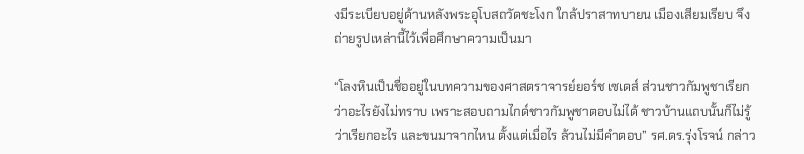งมีระเบียบอยู่ด้านหลังพระอุโบสถวัดชะโงก ใกล้ปราสาทบายน เมืองเสียมเรียบ จึงถ่ายรูปเหล่านี้ไว้เพื่อศึกษาความเป็นมา

“โลงหินเป็นชื่ออยู่ในบทความของศาสตราจารย์ยอร์ช เซเดส์ ส่วนชาวกัมพูชาเรียกว่าอะไรยังไม่ทราบ เพราะสอบถามไกด์ชาวกัมพูชาตอบไม่ได้ ชาวบ้านแถบนั้นก็ไม่รู้ว่าเรียกอะไร และขนมาจากไหน ตั้งแต่เมื่อไร ล้วนไม่มีคำตอบ” รศ.ดร.รุ่งโรจน์ กล่าว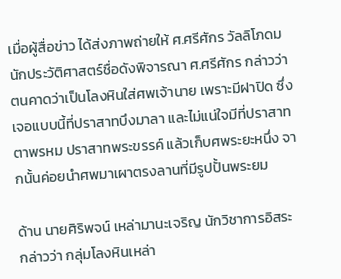เมื่อผู้สื่อข่าว ได้ส่งภาพถ่ายให้ ศ.ศรีศักร วัลลิโภดม นักประวัติศาสตร์ชื่อดังพิจารณา ศ.ศรีศักร กล่าวว่า ตนคาดว่าเป็นโลงหินใส่ศพเจ้านาย เพราะมีฝาปิด ซึ่งเจอแบบนี้ที่ปราสาทบึงมาลา และไม่แน่ใจมีที่ปราสาทตาพรหม ปราสาทพระขรรค์ แล้วเก็บศพระยะหนึ่ง จากนั้นค่อยนำศพมาเผาตรงลานที่มีรูปปั้นพระยม

ด้าน นายศิริพจน์ เหล่ามานะเจริญ นักวิชาการอิสระ กล่าวว่า กลุ่มโลงหินเหล่า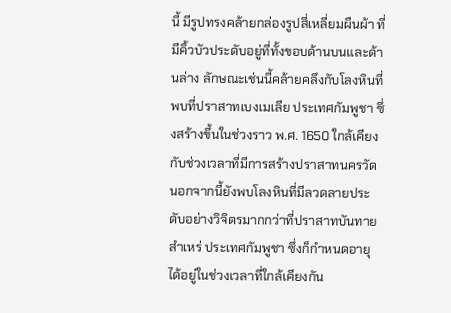นี้ มีรูปทรงคล้ายกล่องรูปสี่เหลี่ยมผืนผ้า ที่มีคิ้วบัวประดับอยู่ที่ทั้งขอบด้านบนและด้านล่าง ลักษณะเช่นนี้คล้ายคลึงกับโลงหินที่พบที่ปราสาทเบงเมเลีย ประเทศกัมพูชา ซึ่งสร้างขึ้นในช่วงราว พ.ศ. 1650 ใกล้เคียงกับช่วงเวลาที่มีการสร้างปราสาทนครวัด นอกจากนี้ยังพบโลงหินที่มีลวดลายประดับอย่างวิจิตรมากกว่าที่ปราสาทบันทายสำเหร่ ประเทศกัมพูชา ซึ่งก็กำหนดอายุได้อยู่ในช่วงเวลาที่ใกล้เคียงกัน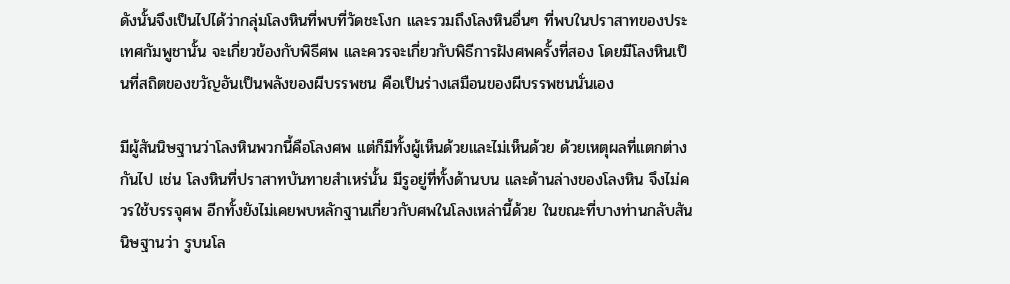ดังนั้นจึงเป็นไปได้ว่ากลุ่มโลงหินที่พบที่วัดชะโงก และรวมถึงโลงหินอื่นๆ ที่พบในปราสาทของประเทศกัมพูชานั้น จะเกี่ยวข้องกับพิธีศพ และควรจะเกี่ยวกับพิธีการฝังศพครั้งที่สอง โดยมีโลงหินเป็นที่สถิตของขวัญอันเป็นพลังของผีบรรพชน คือเป็นร่างเสมือนของผีบรรพชนนั่นเอง

มีผู้สันนิษฐานว่าโลงหินพวกนี้คือโลงศพ แต่ก็มีทั้งผู้เห็นด้วยและไม่เห็นด้วย ด้วยเหตุผลที่แตกต่างกันไป เช่น โลงหินที่ปราสาทบันทายสำเหร่นั้น มีรูอยู่ที่ทั้งด้านบน และด้านล่างของโลงหิน จึงไม่ควรใช้บรรจุศพ อีกทั้งยังไม่เคยพบหลักฐานเกี่ยวกับศพในโลงเหล่านี้ด้วย ในขณะที่บางท่านกลับสันนิษฐานว่า รูบนโล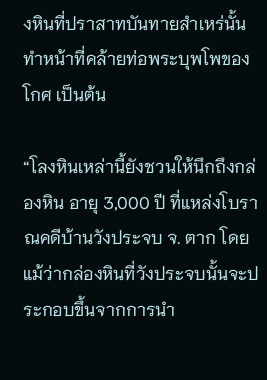งหินที่ปราสาทบันทายสำเหร่นั้นทำหน้าที่คล้ายท่อพระบุพโพของโกศ เป็นต้น

“โลงหินเหล่านี้ยังชวนให้นึกถึงกล่องหิน อายุ 3,000 ปี ที่แหล่งโบราณคดีบ้านวังประจบ จ. ตาก โดยแม้ว่ากล่องหินที่วังประจบนั้นจะประกอบขึ้นจากการนำ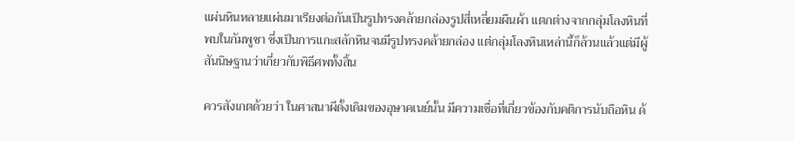แผ่นหินหลายแผ่นมาเรียงต่อกันเป็นรูปทรงคล้ายกล่องรูปสี่เหลี่ยมผืนผ้า แตกต่างจากกลุ่มโลงหินที่พบในกัมพูชา ซึ่งเป็นการแกะสลักหินจนมีรูปทรงคล้ายกล่อง แต่กลุ่มโลงหินเหล่านี้ก็ล้วนแล้วแต่มีผู้สันนิษฐานว่าเกี่ยวกับพิธีศพทั้งสิ้น

ควรสังเกตด้วยว่า ในศาสนาผีดั้งเดิมของอุษาคเนย์นั้น มีความเชื่อที่เกี่ยวข้องกับคติการนับถือหิน ด้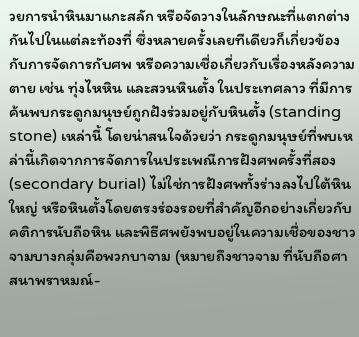วยการนำหินมาแกะสลัก หรือจัดวางในลักษณะที่แตกต่างกันไปในแต่ละท้องที่ ซึ่งหลายครั้งเลยทีเดียวก็เกี่ยวข้องกับการจัดการกับศพ หรือความเชื่อเกี่ยวกับเรื่องหลังความตาย เช่น ทุ่งไหหิน และสวนหินตั้ง ในประเทศลาว ที่มีการค้นพบกระดูกมนุษย์ถูกฝังร่วมอยู่กับหินตั้ง (standing stone) เหล่านี้ โดยน่าสนใจด้วยว่า กระดูกมนุษย์ที่พบเหล่านี้เกิดจากการจัดการในประเพณีการฝังศพครั้งที่สอง (secondary burial) ไม่ใช่การฝังศพทั้งร่างลงไปใต้หินใหญ่ หรือหินตั้งโดยตรงร่องรอยที่สำคัญอีกอย่างเกี่ยวกับคติการนับถือหิน และพิธีศพยังพบอยู่ในความเชื่อของชาวจามบางกลุ่มคือพวกบาจาม (หมายถึงชาวจาม ที่นับถือศาสนาพราหมณ์-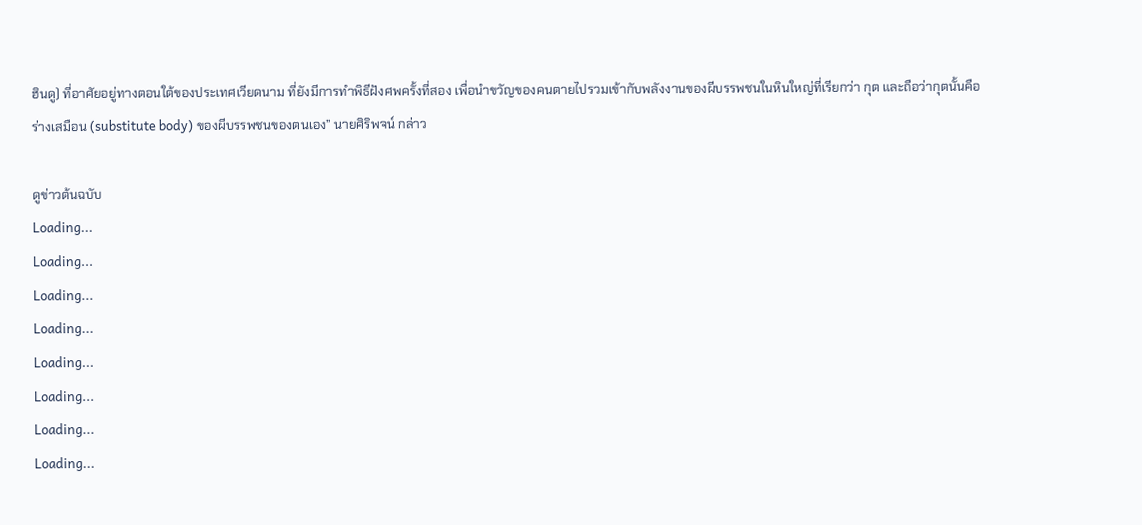ฮินดู) ที่อาศัยอยู่ทางตอนใต้ของประเทศเวียดนาม ที่ยังมีการทำพิธีฝังศพครั้งที่สอง เพื่อนำขวัญของคนตายไปรวมเข้ากับพลังงานของผีบรรพชนในหินใหญ่ที่เรียกว่า กุต และถือว่ากุตนั้นคือร่างเสมือน (substitute body) ของผีบรรพชนของตนเอง” นายศิริพจน์ กล่าว

ดูข่าวต้นฉบับ
Loading...
Loading...
Loading...
Loading...
Loading...
Loading...
Loading...
Loading...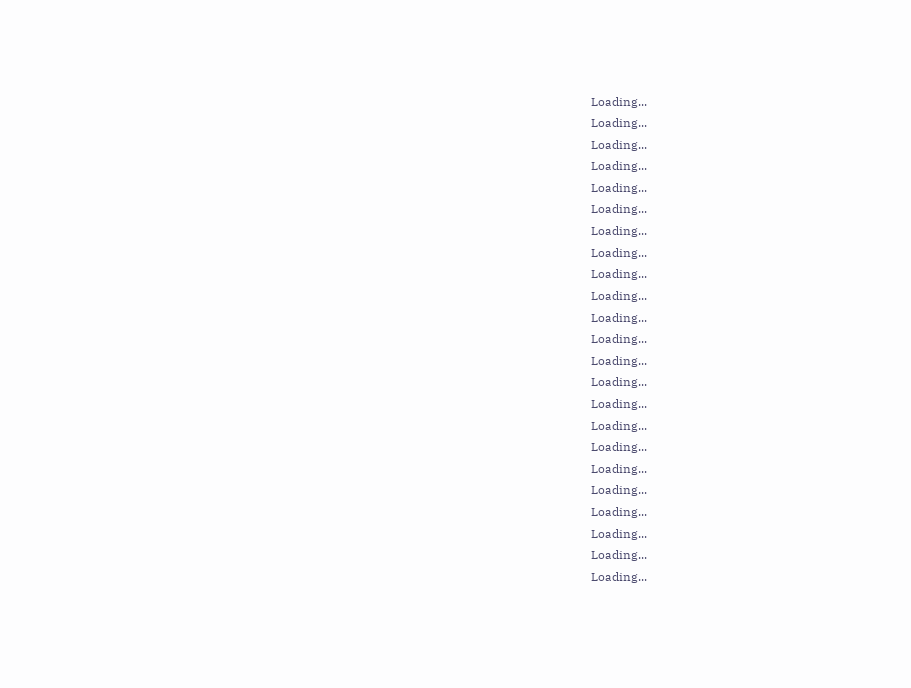Loading...
Loading...
Loading...
Loading...
Loading...
Loading...
Loading...
Loading...
Loading...
Loading...
Loading...
Loading...
Loading...
Loading...
Loading...
Loading...
Loading...
Loading...
Loading...
Loading...
Loading...
Loading...
Loading...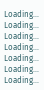Loading...
Loading...
Loading...
Loading...
Loading...
Loading...
Loading...